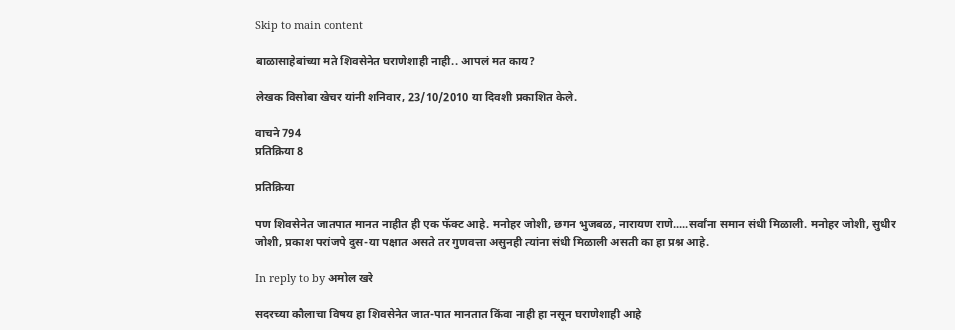Skip to main content

बाळासाहेबांच्या मते शिवसेनेत घराणेशाही नाही.. आपलं मत काय?

लेखक विसोबा खेचर यांनी शनिवार, 23/10/2010 या दिवशी प्रकाशित केले.

वाचने 794
प्रतिक्रिया 8

प्रतिक्रिया

पण शिवसेनेत जातपात मानत नाहीत ही एक फॅक्ट आहे. मनोहर जोशी, छगन भुजबळ, नारायण राणे.....सर्वांना समान संधी मिळाली. मनोहर जोशी, सुधीर जोशी, प्रकाश परांजपे दुस-या पक्षात असते तर गुणवत्ता असुनही त्यांना संधी मिळाली असती का हा प्रश्न आहे.

In reply to by अमोल खरे

सदरच्या कौलाचा विषय हा शिवसेनेत जात-पात मानतात किंवा नाही हा नसून घराणेशाही आहे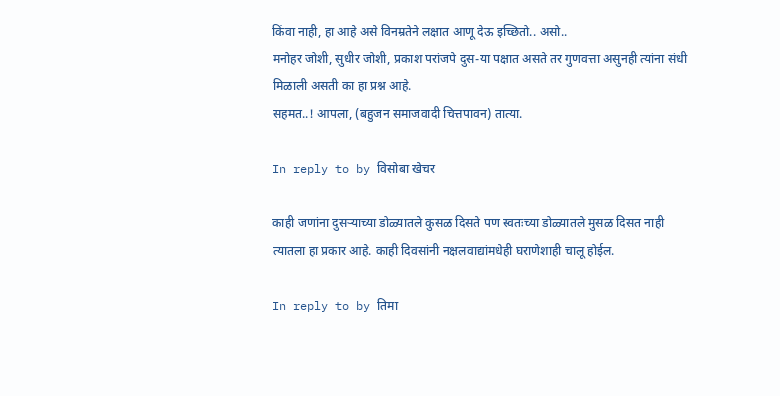किंवा नाही, हा आहे असे विनम्रतेने लक्षात आणू देऊ इच्छितो.. असो..
मनोहर जोशी, सुधीर जोशी, प्रकाश परांजपे दुस-या पक्षात असते तर गुणवत्ता असुनही त्यांना संधी मिळाली असती का हा प्रश्न आहे.
सहमत..! आपला, (बहुजन समाजवादी चित्तपावन) तात्या.

In reply to by विसोबा खेचर

काही जणांना दुसर्‍याच्या डोळ्यातले कुसळ दिसते पण स्वतःच्या डोळ्यातले मुसळ दिसत नाही त्यातला हा प्रकार आहे. काही दिवसांनी नक्षलवाद्यांमधेही घराणेशाही चालू होईल.

In reply to by तिमा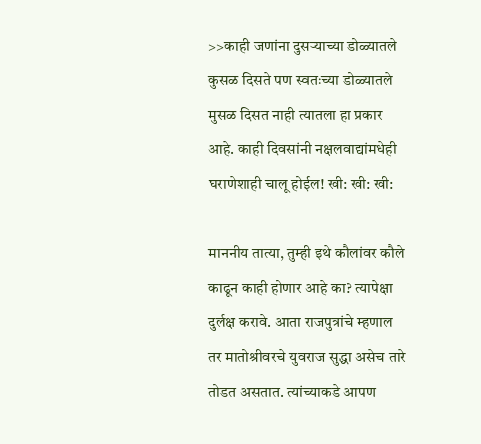>>काही जणांना दुसर्‍याच्या डोळ्यातले कुसळ दिसते पण स्वतःच्या डोळ्यातले मुसळ दिसत नाही त्यातला हा प्रकार आहे. काही दिवसांनी नक्षलवाद्यांमधेही घराणेशाही चालू होईल! खी: खी: खी:

माननीय तात्या, तुम्ही इथे कौलांवर कौले काढून काही होणार आहे का? त्यापेक्षा दुर्लक्ष करावे. आता राजपुत्रांचे म्हणाल तर मातोश्रीवरचे युवराज सुद्धा असेच तारे तोडत असतात. त्यांच्याकडे आपण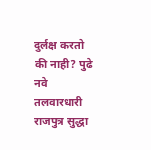दुर्लक्ष करतो की नाही? पुढे नवे तलवारधारी राजपुत्र सुद्धा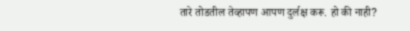तारे तोडतील तेव्हापण आपण दुर्लक्ष करू. हो की नाही?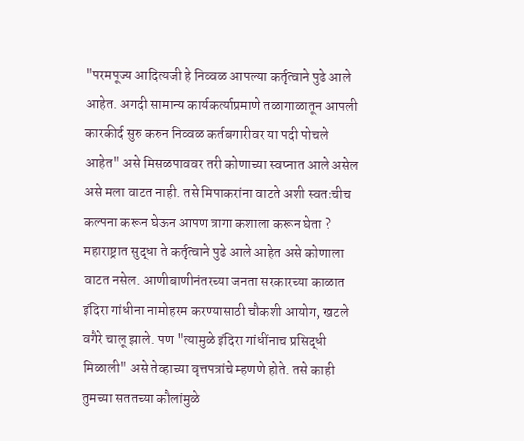"परमपूज्य आदित्यजी हे निव्वळ आपल्या कर्तृत्वाने पुढे आले आहेत. अगदी सामान्य कार्यकर्त्याप्रमाणे तळागाळातून आपली कारकीर्द सुरु करुन निव्वळ कर्तबगारीवर या पदी पोचले आहेत" असे मिसळपाववर तरी कोणाच्या स्वप्नात आले असेल असे मला वाटत नाही. तसे मिपाकरांना वाटते अशी स्वतःचीच कल्पना करून घेऊन आपण त्रागा कशाला करून घेता ? महाराष्ट्रात सुद्धा ते कर्तृत्वाने पुढे आले आहेत असे कोणाला वाटत नसेल. आणीबाणीनंतरच्या जनता सरकारच्या काळात इंदिरा गांधीना नामोहरम करण्यासाठी चौकशी आयोग, खटले वगैरे चालू झाले. पण "त्यामुळे इंदिरा गांधींनाच प्रसिद्धी मिळाली" असे तेव्हाच्या वृत्तपत्रांचे म्हणणे होते. तसे काही तुमच्या सततच्या कौलांमुळे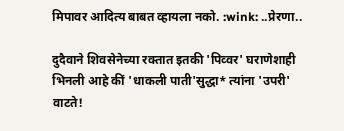मिपावर आदित्य बाबत व्हायला नको. :wink: ..प्रेरणा..

दुदैवाने शिवसेनेच्या रक्तात इतकी 'पिव्वर' घराणेशाही भिनली आहे कीं 'धाकली पाती'सुद्धा* त्यांना 'उपरी' वाटते!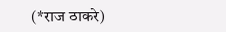(*राज ठाकरे)